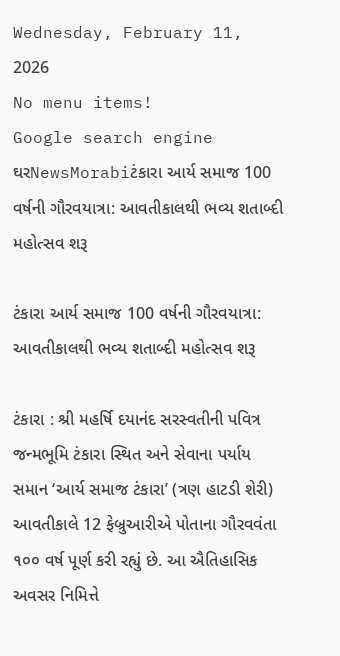Wednesday, February 11, 2026
No menu items!
Google search engine
ઘરNewsMorabiટંકારા આર્ય સમાજ 100 વર્ષની ગૌરવયાત્રા: આવતીકાલથી ભવ્ય શતાબ્દી મહોત્સવ શરૂ

ટંકારા આર્ય સમાજ 100 વર્ષની ગૌરવયાત્રા: આવતીકાલથી ભવ્ય શતાબ્દી મહોત્સવ શરૂ

ટંકારા : શ્રી મહર્ષિ દયાનંદ સરસ્વતીની પવિત્ર જન્મભૂમિ ટંકારા સ્થિત અને સેવાના પર્યાય સમાન ‘આર્ય સમાજ ટંકારા’ (ત્રણ હાટડી શેરી) આવતીકાલે 12 ફેબ્રુઆરીએ પોતાના ગૌરવવંતા ૧૦૦ વર્ષ પૂર્ણ કરી રહ્યું છે. આ ઐતિહાસિક અવસર નિમિત્તે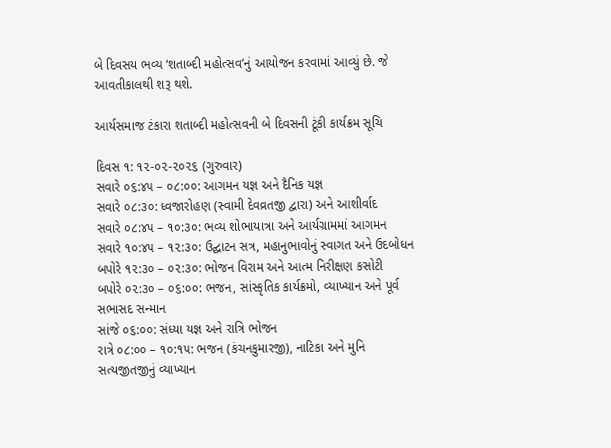બે દિવસય ભવ્ય ‘શતાબ્દી મહોત્સવ’નું આયોજન કરવામાં આવ્યું છે. જે આવતીકાલથી શરૂ થશે.

આર્યસમાજ ટંકારા શતાબ્દી મહોત્સવની બે દિવસની ટૂંકી કાર્યક્રમ સૂચિ

દિવસ ૧: ૧૨-૦૨-૨૦૨૬ (ગુરુવાર)
સવારે ૦૬:૪૫ – ૦૮:૦૦: આગમન યજ્ઞ અને દૈનિક યજ્ઞ
સવારે ૦૮:૩૦: ધ્વજારોહણ (સ્વામી દેવવ્રતજી દ્વારા) અને આશીર્વાદ
સવારે ૦૮:૪૫ – ૧૦:૩૦: ભવ્ય શોભાયાત્રા અને આર્યગ્રામમાં આગમન
સવારે ૧૦:૪૫ – ૧૨:૩૦: ઉદ્ઘાટન સત્ર, મહાનુભાવોનું સ્વાગત અને ઉદબોધન
બપોરે ૧૨:૩૦ – ૦૨:૩૦: ભોજન વિરામ અને આત્મ નિરીક્ષણ કસોટી
બપોરે ૦૨:૩૦ – ૦૬:૦૦: ભજન, સાંસ્કૃતિક કાર્યક્રમો, વ્યાખ્યાન અને પૂર્વ સભાસદ સન્માન
સાંજે ૦૬:૦૦: સંધ્યા યજ્ઞ અને રાત્રિ ભોજન
રાત્રે ૦૮:૦૦ – ૧૦:૧૫: ભજન (કંચનકુમારજી), નાટિકા અને મુનિ સત્યજીતજીનું વ્યાખ્યાન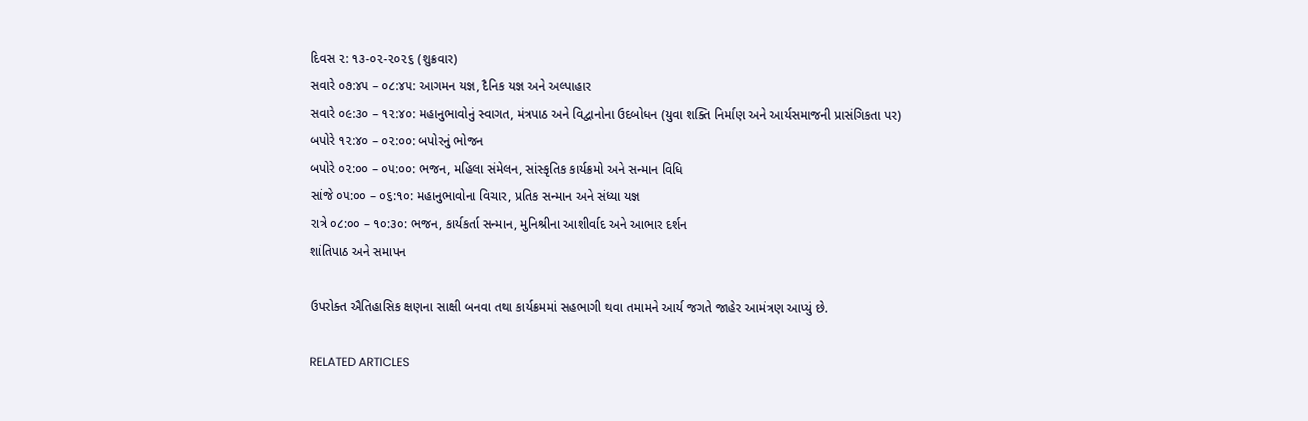દિવસ ૨: ૧૩-૦૨-૨૦૨૬ (શુક્રવાર)
સવારે ૦૭:૪૫ – ૦૮:૪૫: આગમન યજ્ઞ, દૈનિક યજ્ઞ અને અલ્પાહાર
સવારે ૦૯:૩૦ – ૧૨:૪૦: મહાનુભાવોનું સ્વાગત, મંત્રપાઠ અને વિદ્વાનોના ઉદબોધન (યુવા શક્તિ નિર્માણ અને આર્યસમાજની પ્રાસંગિકતા પર)
બપોરે ૧૨:૪૦ – ૦૨:૦૦: બપોરનું ભોજન
બપોરે ૦૨:૦૦ – ૦૫:૦૦: ભજન, મહિલા સંમેલન, સાંસ્કૃતિક કાર્યક્રમો અને સન્માન વિધિ
સાંજે ૦૫:૦૦ – ૦૬:૧૦: મહાનુભાવોના વિચાર, પ્રતિક સન્માન અને સંધ્યા યજ્ઞ
રાત્રે ૦૮:૦૦ – ૧૦:૩૦: ભજન, કાર્યકર્તા સન્માન, મુનિશ્રીના આશીર્વાદ અને આભાર દર્શન
શાંતિપાઠ અને સમાપન

ઉપરોક્ત ઐતિહાસિક ક્ષણના સાક્ષી બનવા તથા કાર્યક્રમમાં સહભાગી થવા તમામને આર્ય જગતે જાહેર આમંત્રણ આપ્યું છે.

RELATED ARTICLES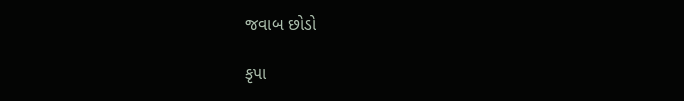જવાબ છોડો

કૃપા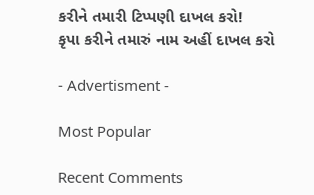કરીને તમારી ટિપ્પણી દાખલ કરો!
કૃપા કરીને તમારું નામ અહીં દાખલ કરો

- Advertisment -

Most Popular

Recent Comments